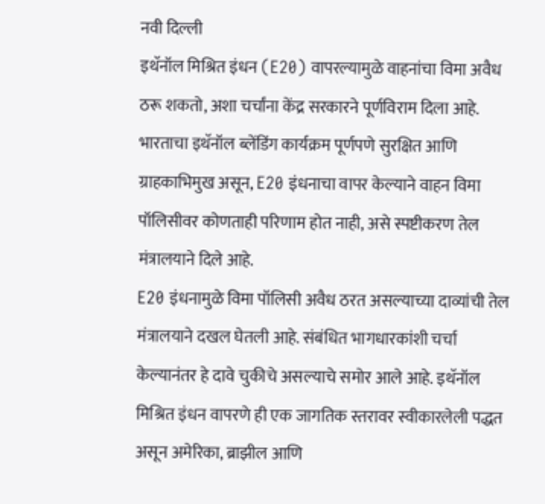नवी दिल्ली
इथॅनॉल मिश्रित इंधन (E20) वापरल्यामुळे वाहनांचा विमा अवैध ठरू शकतो, अशा चर्चांना केंद्र सरकारने पूर्णविराम दिला आहे. भारताचा इथॅनॉल ब्लेंडिंग कार्यक्रम पूर्णपणे सुरक्षित आणि ग्राहकाभिमुख असून, E20 इंधनाचा वापर केल्याने वाहन विमा पॉलिसीवर कोणताही परिणाम होत नाही, असे स्पष्टीकरण तेल मंत्रालयाने दिले आहे.
E20 इंधनामुळे विमा पॉलिसी अवैध ठरत असल्याच्या दाव्यांची तेल मंत्रालयाने दखल घेतली आहे. संबंधित भागधारकांशी चर्चा केल्यानंतर हे दावे चुकीचे असल्याचे समोर आले आहे. इथॅनॉल मिश्रित इंधन वापरणे ही एक जागतिक स्तरावर स्वीकारलेली पद्धत असून अमेरिका, ब्राझील आणि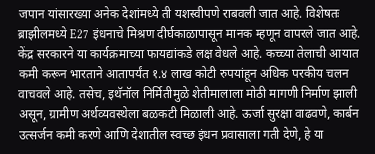जपान यांसारख्या अनेक देशांमध्ये ती यशस्वीपणे राबवली जात आहे. विशेषतः ब्राझीलमध्ये E27 इंधनाचे मिश्रण दीर्घकाळापासून मानक म्हणून वापरले जात आहे.
केंद्र सरकारने या कार्यक्रमाच्या फायद्यांकडे लक्ष वेधले आहे. कच्च्या तेलाची आयात कमी करून भारताने आतापर्यंत १.४ लाख कोटी रुपयांहून अधिक परकीय चलन वाचवले आहे. तसेच, इथॅनॉल निर्मितीमुळे शेतीमालाला मोठी मागणी निर्माण झाली असून, ग्रामीण अर्थव्यवस्थेला बळकटी मिळाली आहे. ऊर्जा सुरक्षा वाढवणे, कार्बन उत्सर्जन कमी करणे आणि देशातील स्वच्छ इंधन प्रवासाला गती देणे, हे या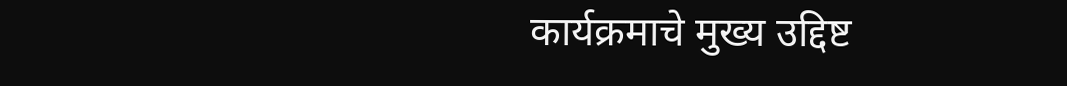कार्यक्रमाचे मुख्य उद्दिष्ट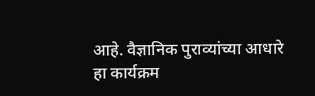आहे. वैज्ञानिक पुराव्यांच्या आधारे हा कार्यक्रम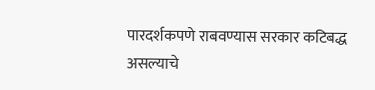पारदर्शकपणे राबवण्यास सरकार कटिबद्ध असल्याचे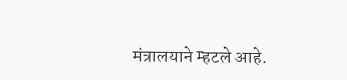मंत्रालयाने म्हटले आहे.